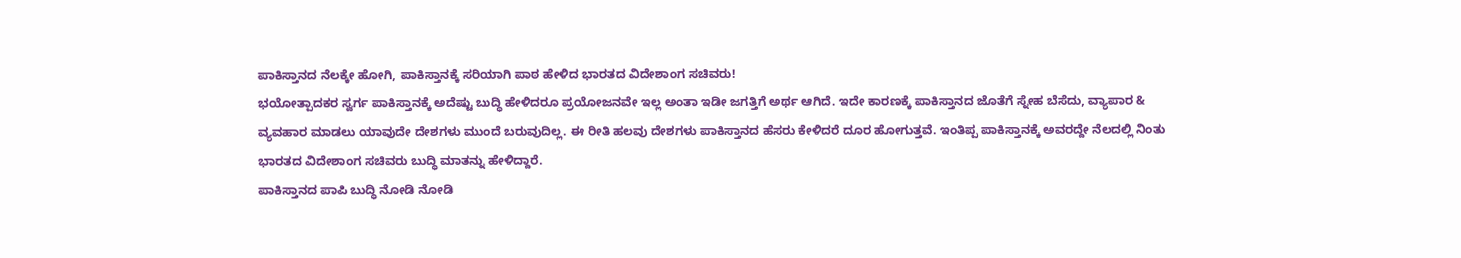ಪಾಕಿಸ್ತಾನದ ನೆಲಕ್ಕೇ ಹೋಗಿ, ಪಾಕಿಸ್ತಾನಕ್ಕೆ ಸರಿಯಾಗಿ ಪಾಠ ಹೇಳಿದ ಭಾರತದ ವಿದೇಶಾಂಗ ಸಚಿವರು!
ಭಯೋತ್ಪಾದಕರ ಸ್ವರ್ಗ ಪಾಕಿಸ್ತಾನಕ್ಕೆ ಅದೆಷ್ಟು ಬುದ್ಧಿ ಹೇಳಿದರೂ ಪ್ರಯೋಜನವೇ ಇಲ್ಲ ಅಂತಾ ಇಡೀ ಜಗತ್ತಿಗೆ ಅರ್ಥ ಆಗಿದೆ. ಇದೇ ಕಾರಣಕ್ಕೆ ಪಾಕಿಸ್ತಾನದ ಜೊತೆಗೆ ಸ್ನೇಹ ಬೆಸೆದು, ವ್ಯಾಪಾರ & ವ್ಯವಹಾರ ಮಾಡಲು ಯಾವುದೇ ದೇಶಗಳು ಮುಂದೆ ಬರುವುದಿಲ್ಲ. ಈ ರೀತಿ ಹಲವು ದೇಶಗಳು ಪಾಕಿಸ್ತಾನದ ಹೆಸರು ಕೇಳಿದರೆ ದೂರ ಹೋಗುತ್ತವೆ. ಇಂತಿಪ್ಪ ಪಾಕಿಸ್ತಾನಕ್ಕೆ ಅವರದ್ದೇ ನೆಲದಲ್ಲಿ ನಿಂತು ಭಾರತದ ವಿದೇಶಾಂಗ ಸಚಿವರು ಬುದ್ಧಿ ಮಾತನ್ನು ಹೇಳಿದ್ದಾರೆ.
ಪಾಕಿಸ್ತಾನದ ಪಾಪಿ ಬುದ್ಧಿ ನೋಡಿ ನೋಡಿ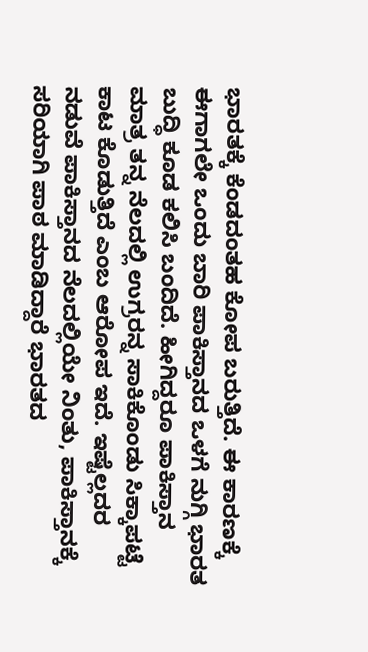ಭಾರತಕ್ಕೆ ಕೆಂಡದಂತಹ ಕೋಪ ಬರುತ್ತಿದೆ. ಈ ಕಾರಣಕ್ಕೆ ಈಗಾಗಲೇ ಒಂದು ಬಾರಿ ಪಾಕಿಸ್ತಾನದ ಒಳಗೆ ನುಗ್ಗಿ ಭಾರತ ಬುದ್ಧಿ ಕೂಡ ಕಲಿಸಿ ಬಂದಿದೆ. ಹೀಗಿದ್ದರೂ ಪಾಕಿಸ್ತಾನ ಮಾತ್ರ ತನ್ನ ನೆಲದಲ್ಲಿ ಉಗ್ರರನ್ನ ಸಾಕಿಕೊಂಡು ಸಿಕ್ಕಾಪಟ್ಟೆ ಕಾಟ ಕೊಡುತ್ತಿದೆ ಎಂಬ ಆರೋಪ ಇದೆ. ಇಷ್ಟೆಲ್ಲದರ ನಡುವೆ ಪಾಕಿಸ್ತಾನದ ನೆಲದಲ್ಲಿಯೇ ನಿಂತು, ಪಾಕಿಸ್ತಾನಕ್ಕೆ ಸರಿಯಾಗಿ ಪಾಠ ಮಾಡಿದ್ದಾರೆ ಭಾರತದ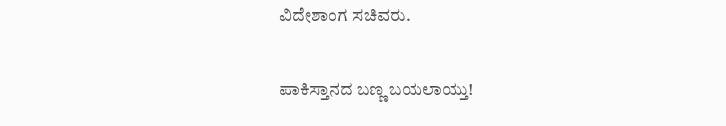ವಿದೇಶಾಂಗ ಸಚಿವರು.

ಪಾಕಿಸ್ತಾನದ ಬಣ್ಣ ಬಯಲಾಯ್ತು!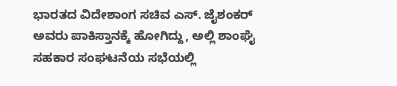ಭಾರತದ ವಿದೇಶಾಂಗ ಸಚಿವ ಎಸ್. ಜೈಶಂಕರ್ ಅವರು ಪಾಕಿಸ್ತಾನಕ್ಕೆ ಹೋಗಿದ್ದು, ಅಲ್ಲಿ ಶಾಂಘೈ ಸಹಕಾರ ಸಂಘಟನೆಯ ಸಭೆಯಲ್ಲಿ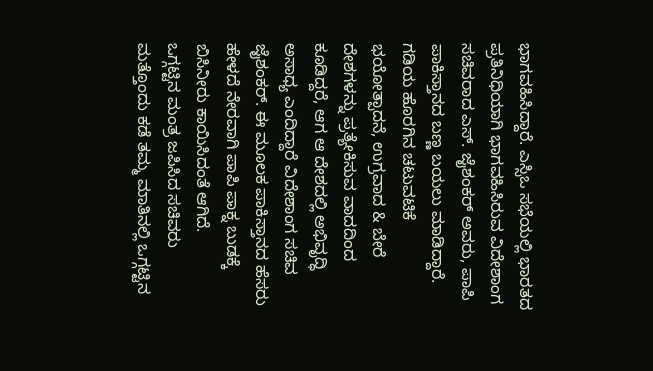ಭಾಗವಹಿಸಿದ್ದಾರೆ. ಎಸ್ಸಿಒ ಸಭೆಯಲ್ಲಿ ಭಾರತದ ಪ್ರತಿನಿಧಿಯಾಗಿ ಭಾಗವಹಿಸಿರುವ ವಿದೇಶಾಂಗ ಸಚಿವರಾದ ಎಸ್. ಜೈಶಂಕರ್ ಅವರು, ಪಾಪಿ ಪಾಕಿಸ್ತಾನದ ಬಣ್ಣ ಬಯಲು ಮಾಡಿದ್ದಾರೆ. ಗಡಿಯ ಹೊರಗಿನ ಚಟುವಟಿಕೆ ಭಯೋತ್ಪಾದನೆ, ಉಗ್ರವಾದ & ಬೇರೆ ದೇಶಗಳನ್ನು ಪ್ರತ್ಯೇಕಿಸುವ ವಾದದಿಂದ ಕೂಡಿದ್ದರೆ, ಆಗ ಆ ದೇಶದಲ್ಲಿ ಅಭಿವೃದ್ಧಿ ಅಸಾಧ್ಯ ಎಂದಿದ್ದಾರೆ ವಿದೇಶಾಂಗ ಸಚಿವ ಜೈಶಂಕರ್. ಈ ಮೂಲಕ ಪಾಕಿಸ್ತಾನದ ಹೆಸರು ಹೇಳದೆ ನೇರವಾಗಿ ಪಾಪಿ ಪಾಕ್ನ ಬುಡಕ್ಕೆ ಬಿಸಿನೀರು ಕಾಯಿಸಿದಂತೆ ಆಗಿದೆ.
ಒಗ್ಗಟ್ಟಿನ ಮಂತ್ರ ಜಪಿಸಿದ ಸಚಿವರು
ಮತ್ತೊಂದು ಕಡೆ ತಮ್ಮ ಮಾತಿನಲ್ಲಿ ಒಗ್ಗಟ್ಟಿನ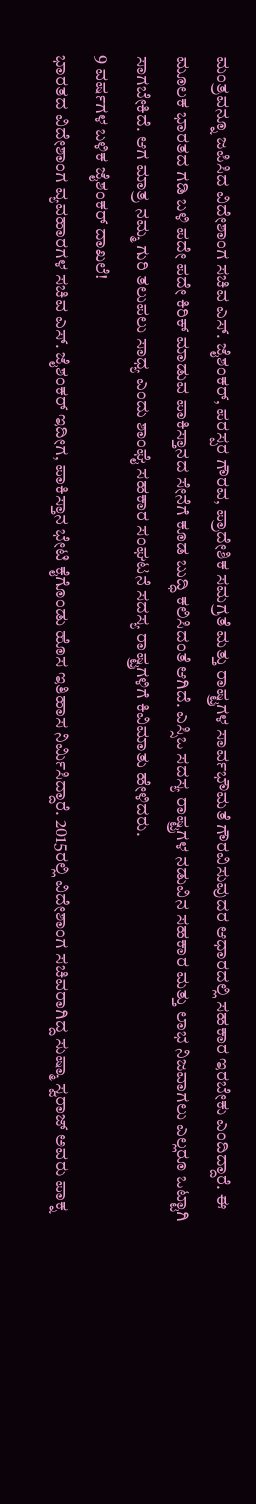ಮಂತ್ರವನ್ನೂ ಜಪಿಸಿದ ವಿದೇಶಾಂಗ ಸಚಿವ ಎಸ್. ಜೈಶಂಕರ್, ಪರಸ್ಪರ ಗೌರವ, ಪ್ರಾದೇಶಿಕ ಸಮಗ್ರತೆ ಮತ್ತು ರಾಷ್ಟ್ರಗಳ ಸಾರ್ವಭೌಮತೆ ಗೌರವಿಸುವುದರ ಆಧಾರದಲ್ಲಿ ಸಹಕಾರ ಇರಬೇಕು ಎಂದಿದ್ದಾರೆ. ಈ ಮೂಲಕ ಭಾರತದ ಗಡಿ ಬಳಿ ಪದೇ ಪದೇ ಕಿರಿಕ್ ಮಾಡುವ ಪಾಕಿಸ್ತಾನದ ಸೇನೆಗೆ ಕೂಡ ಬುದ್ಧಿ ಕಲಿಸಿದಂತೆ ಆಗಿದೆ. ಎಸ್ಸಿಒ ಸದಸ್ಯ ರಾಷ್ಟ್ರಗಳ ನಡುವಿನ ಸಹಕಾರ ಮತ್ತು ಲಾಭ ನಿಜವಾಗಲು ಎಲ್ಲರೂ ಒಟ್ಟಾಗಿ ಸಾಗಬೇಕಿದೆ. ಆಗ ಮಾತ್ರ ನಮ್ಮ ಗುರಿ ತಲುಪಲು ಸಾಧ್ಯ ಎಂದು ಶಾಂಘೈ ಸಹಕಾರ ಸಂಘಟನೆ ಸದಸ್ಯ ರಾಷ್ಟ್ರಗಳಿಗೆ ಕಿವಿಮಾತು ಹೇಳಿದರು.
9 ವರ್ಷಗಳ ಬಳಿಕ ಜೈಶಂಕರ್ ದಾಖಲೆ!
ಭಾರತದ ವಿದೇಶಾಂಗ ವ್ಯವಹಾರಗಳ ಸಚಿವ ಎಸ್. ಜೈಶಂಕರ್ ಇದೀಗ, ಪಾಕಿಸ್ತಾನ ಭೇಟಿ ಕೈಗೊಂಡು ಹೊಸ ಇತಿಹಾಸ ನಿರ್ಮಿಸಿದ್ದಾರೆ. 2015ರಲ್ಲಿ ವಿದೇಶಾಂಗ ಸಚಿವರಾಗಿದ್ದ ಸುಷ್ಮಾ ಸ್ವರಾಜ್ ಅವರು ಪಾಕ್ನ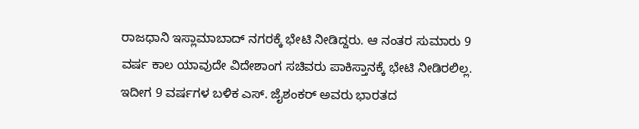ರಾಜಧಾನಿ ಇಸ್ಲಾಮಾಬಾದ್ ನಗರಕ್ಕೆ ಭೇಟಿ ನೀಡಿದ್ದರು. ಆ ನಂತರ ಸುಮಾರು 9 ವರ್ಷ ಕಾಲ ಯಾವುದೇ ವಿದೇಶಾಂಗ ಸಚಿವರು ಪಾಕಿಸ್ತಾನಕ್ಕೆ ಭೇಟಿ ನೀಡಿರಲಿಲ್ಲ. ಇದೀಗ 9 ವರ್ಷಗಳ ಬಳಿಕ ಎಸ್. ಜೈಶಂಕರ್ ಅವರು ಭಾರತದ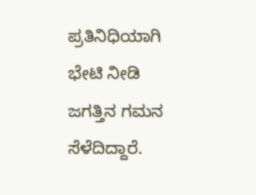ಪ್ರತಿನಿಧಿಯಾಗಿ ಭೇಟಿ ನೀಡಿ ಜಗತ್ತಿನ ಗಮನ ಸೆಳೆದಿದ್ದಾರೆ.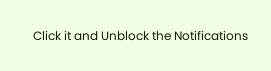Click it and Unblock the Notifications